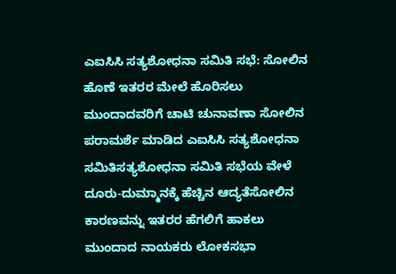ಎಐಸಿಸಿ ಸತ್ಯಶೋಧನಾ ಸಮಿತಿ ಸಭೆ: ಸೋಲಿನ ಹೊಣೆ ಇತರರ ಮೇಲೆ ಹೊರಿಸಲು ಮುಂದಾದವರಿಗೆ ಚಾಟಿ ಚುನಾವಣಾ ಸೋಲಿನ ಪರಾಮರ್ಶೆ ಮಾಡಿದ ಎಐಸಿಸಿ ಸತ್ಯಶೋಧನಾ ಸಮಿತಿಸತ್ಯಶೋಧನಾ ಸಮಿತಿ ಸಭೆಯ ವೇಳೆ ದೂರು-ದುಮ್ಮಾನಕ್ಕೆ ಹೆಚ್ಚಿನ ಆದ್ಯತೆಸೋಲಿನ ಕಾರಣವನ್ನು ಇತರರ ಹೆಗಲಿಗೆ ಹಾಕಲು ಮುಂದಾದ ನಾಯಕರು ಲೋಕಸಭಾ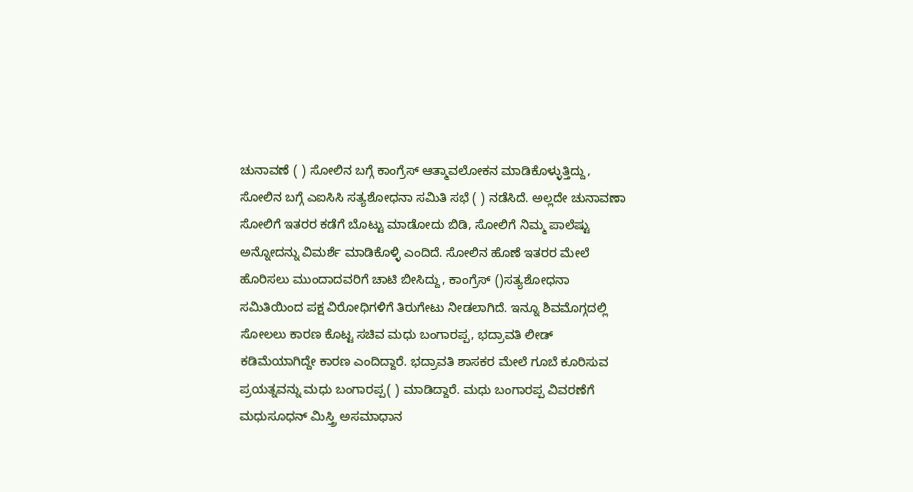ಚುನಾವಣೆ ( ) ಸೋಲಿನ ಬಗ್ಗೆ ಕಾಂಗ್ರೆಸ್ ಆತ್ಮಾವಲೋಕನ ಮಾಡಿಕೊಳ್ಳುತ್ತಿದ್ದು, ಸೋಲಿನ ಬಗ್ಗೆ ಎಐಸಿಸಿ ಸತ್ಯಶೋಧನಾ ಸಮಿತಿ ಸಭೆ ( ) ನಡೆಸಿದೆ. ಅಲ್ಲದೇ ಚುನಾವಣಾ ಸೋಲಿಗೆ ಇತರರ ಕಡೆಗೆ ಬೊಟ್ಟು ಮಾಡೋದು ಬಿಡಿ, ಸೋಲಿಗೆ ನಿಮ್ಮ ಪಾಲೆಷ್ಟು ಅನ್ನೋದನ್ನು ವಿಮರ್ಶೆ ಮಾಡಿಕೊಳ್ಳಿ ಎಂದಿದೆ. ಸೋಲಿನ ಹೊಣೆ ಇತರರ ಮೇಲೆ ಹೊರಿಸಲು ಮುಂದಾದವರಿಗೆ ಚಾಟಿ ಬೀಸಿದ್ದು, ಕಾಂಗ್ರೆಸ್ ()ಸತ್ಯಶೋಧನಾ ಸಮಿತಿಯಿಂದ ಪಕ್ಷ ವಿರೋಧಿಗಳಿಗೆ ತಿರುಗೇಟು ನೀಡಲಾಗಿದೆ. ಇನ್ನೂ ಶಿವಮೊಗ್ಗದಲ್ಲಿ ಸೋಲಲು ಕಾರಣ ಕೊಟ್ಟ ಸಚಿವ ಮಧು ಬಂಗಾರಪ್ಪ, ಭದ್ರಾವತಿ ಲೀಡ್ ಕಡಿಮೆಯಾಗಿದ್ದೇ ಕಾರಣ ಎಂದಿದ್ದಾರೆ. ಭದ್ರಾವತಿ ಶಾಸಕರ ಮೇಲೆ ಗೂಬೆ ಕೂರಿಸುವ ಪ್ರಯತ್ನವನ್ನು ಮಧು ಬಂಗಾರಪ್ಪ( ) ಮಾಡಿದ್ದಾರೆ. ಮಧು ಬಂಗಾರಪ್ಪ ವಿವರಣೆಗೆ ಮಧುಸೂಧನ್ ಮಿಸ್ತ್ರಿ ಅಸಮಾಧಾನ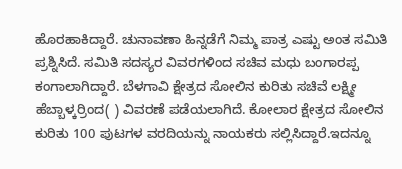ಹೊರಹಾಕಿದ್ದಾರೆ. ಚುನಾವಣಾ ಹಿನ್ನಡೆಗೆ ನಿಮ್ಮ ಪಾತ್ರ ಎಷ್ಟು ಅಂತ ಸಮಿತಿ ಪ್ರಶ್ನಿಸಿದೆ. ಸಮಿತಿ ಸದಸ್ಯರ ವಿವರಗಳಿಂದ ಸಚಿವ ಮಧು ಬಂಗಾರಪ್ಪ ಕಂಗಾಲಾಗಿದ್ದಾರೆ. ಬೆಳಗಾವಿ ಕ್ಷೇತ್ರದ ಸೋಲಿನ ಕುರಿತು ಸಚಿವೆ ಲಕ್ಷ್ಮೀ ಹೆಬ್ಬಾಳ್ಕರ್ರಿಂದ( ) ವಿವರಣೆ ಪಡೆಯಲಾಗಿದೆ. ಕೋಲಾರ ಕ್ಷೇತ್ರದ ಸೋಲಿನ ಕುರಿತು 100 ಪುಟಗಳ ವರದಿಯನ್ನು ನಾಯಕರು ಸಲ್ಲಿಸಿದ್ದಾರೆ.ಇದನ್ನೂ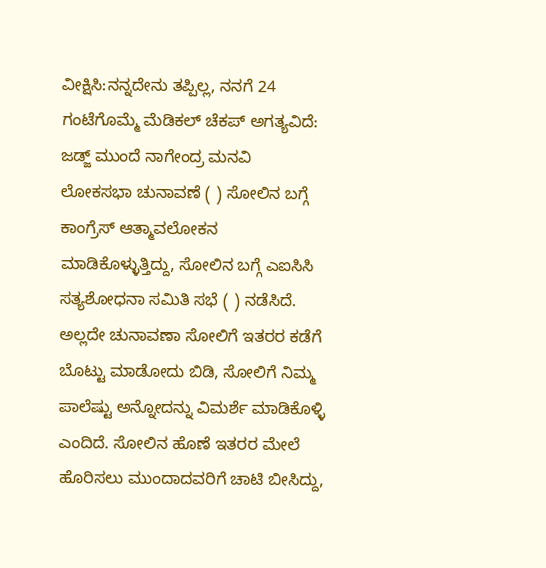ವೀಕ್ಷಿಸಿ:ನನ್ನದೇನು ತಪ್ಪಿಲ್ಲ, ನನಗೆ 24 ಗಂಟೆಗೊಮ್ಮೆ ಮೆಡಿಕಲ್ ಚೆಕಪ್ ಅಗತ್ಯವಿದೆ: ಜಡ್ಜ್‌ ಮುಂದೆ ನಾಗೇಂದ್ರ ಮನವಿ ಲೋಕಸಭಾ ಚುನಾವಣೆ ( ) ಸೋಲಿನ ಬಗ್ಗೆ ಕಾಂಗ್ರೆಸ್ ಆತ್ಮಾವಲೋಕನ ಮಾಡಿಕೊಳ್ಳುತ್ತಿದ್ದು, ಸೋಲಿನ ಬಗ್ಗೆ ಎಐಸಿಸಿ ಸತ್ಯಶೋಧನಾ ಸಮಿತಿ ಸಭೆ ( ) ನಡೆಸಿದೆ. ಅಲ್ಲದೇ ಚುನಾವಣಾ ಸೋಲಿಗೆ ಇತರರ ಕಡೆಗೆ ಬೊಟ್ಟು ಮಾಡೋದು ಬಿಡಿ, ಸೋಲಿಗೆ ನಿಮ್ಮ ಪಾಲೆಷ್ಟು ಅನ್ನೋದನ್ನು ವಿಮರ್ಶೆ ಮಾಡಿಕೊಳ್ಳಿ ಎಂದಿದೆ. ಸೋಲಿನ ಹೊಣೆ ಇತರರ ಮೇಲೆ ಹೊರಿಸಲು ಮುಂದಾದವರಿಗೆ ಚಾಟಿ ಬೀಸಿದ್ದು,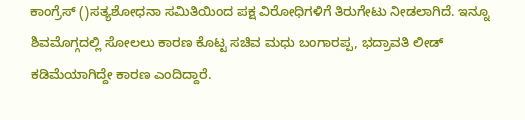ಕಾಂಗ್ರೆಸ್ ()ಸತ್ಯಶೋಧನಾ ಸಮಿತಿಯಿಂದ ಪಕ್ಷ ವಿರೋಧಿಗಳಿಗೆ ತಿರುಗೇಟು ನೀಡಲಾಗಿದೆ. ಇನ್ನೂ ಶಿವಮೊಗ್ಗದಲ್ಲಿ ಸೋಲಲು ಕಾರಣ ಕೊಟ್ಟ ಸಚಿವ ಮಧು ಬಂಗಾರಪ್ಪ, ಭದ್ರಾವತಿ ಲೀಡ್ ಕಡಿಮೆಯಾಗಿದ್ದೇ ಕಾರಣ ಎಂದಿದ್ದಾರೆ.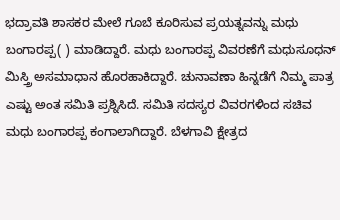ಭದ್ರಾವತಿ ಶಾಸಕರ ಮೇಲೆ ಗೂಬೆ ಕೂರಿಸುವ ಪ್ರಯತ್ನವನ್ನು ಮಧು ಬಂಗಾರಪ್ಪ( ) ಮಾಡಿದ್ದಾರೆ. ಮಧು ಬಂಗಾರಪ್ಪ ವಿವರಣೆಗೆ ಮಧುಸೂಧನ್ ಮಿಸ್ತ್ರಿ ಅಸಮಾಧಾನ ಹೊರಹಾಕಿದ್ದಾರೆ. ಚುನಾವಣಾ ಹಿನ್ನಡೆಗೆ ನಿಮ್ಮ ಪಾತ್ರ ಎಷ್ಟು ಅಂತ ಸಮಿತಿ ಪ್ರಶ್ನಿಸಿದೆ. ಸಮಿತಿ ಸದಸ್ಯರ ವಿವರಗಳಿಂದ ಸಚಿವ ಮಧು ಬಂಗಾರಪ್ಪ ಕಂಗಾಲಾಗಿದ್ದಾರೆ. ಬೆಳಗಾವಿ ಕ್ಷೇತ್ರದ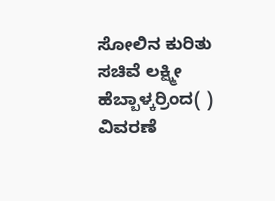ಸೋಲಿನ ಕುರಿತು ಸಚಿವೆ ಲಕ್ಷ್ಮೀ ಹೆಬ್ಬಾಳ್ಕರ್ರಿಂದ( ) ವಿವರಣೆ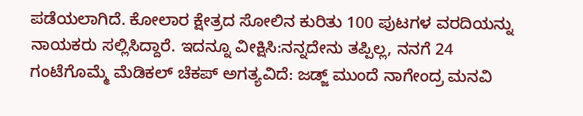ಪಡೆಯಲಾಗಿದೆ. ಕೋಲಾರ ಕ್ಷೇತ್ರದ ಸೋಲಿನ ಕುರಿತು 100 ಪುಟಗಳ ವರದಿಯನ್ನು ನಾಯಕರು ಸಲ್ಲಿಸಿದ್ದಾರೆ. ಇದನ್ನೂ ವೀಕ್ಷಿಸಿ:ನನ್ನದೇನು ತಪ್ಪಿಲ್ಲ, ನನಗೆ 24 ಗಂಟೆಗೊಮ್ಮೆ ಮೆಡಿಕಲ್ ಚೆಕಪ್ ಅಗತ್ಯವಿದೆ: ಜಡ್ಜ್‌ ಮುಂದೆ ನಾಗೇಂದ್ರ ಮನವಿ